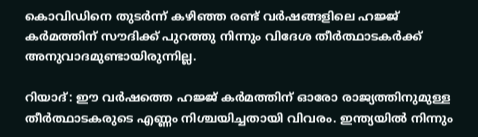കൊവിഡിനെ തുടര്‍ന്ന് കഴിഞ്ഞ രണ്ട് വര്‍ഷങ്ങളിലെ ഹജ്ജ് കര്‍മത്തിന് സൗദിക്ക് പുറത്തു നിന്നും വിദേശ തീര്‍ത്ഥാടകര്‍ക്ക് അനുവാദമുണ്ടായിരുന്നില്ല.

റിയാദ്: ഈ വര്‍ഷത്തെ ഹജ്ജ് കര്‍മത്തിന് ഓരോ രാജ്യത്തിനുമുള്ള തീര്‍ത്ഥാടകരുടെ എണ്ണം നിശ്ചയിച്ചതായി വിവരം. ഇന്ത്യയില്‍ നിന്നും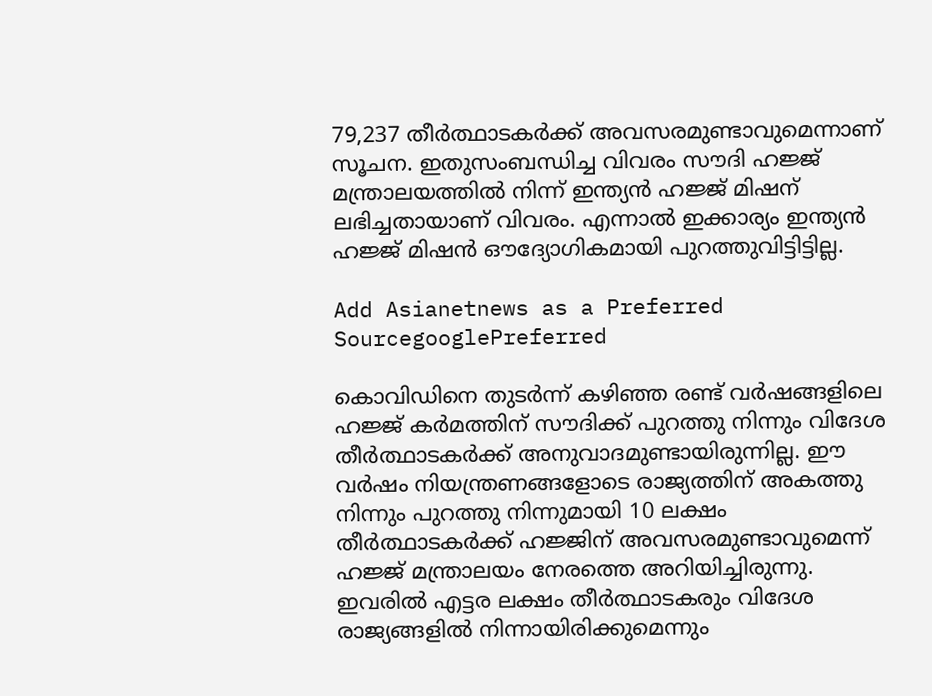79,237 തീര്‍ത്ഥാടകര്‍ക്ക് അവസരമുണ്ടാവുമെന്നാണ് സൂചന. ഇതുസംബന്ധിച്ച വിവരം സൗദി ഹജ്ജ് മന്ത്രാലയത്തില്‍ നിന്ന് ഇന്ത്യന്‍ ഹജ്ജ് മിഷന് ലഭിച്ചതായാണ് വിവരം. എന്നാല്‍ ഇക്കാര്യം ഇന്ത്യന്‍ ഹജ്ജ് മിഷന്‍ ഔദ്യോഗികമായി പുറത്തുവിട്ടിട്ടില്ല.

Add Asianetnews as a Preferred SourcegooglePreferred

കൊവിഡിനെ തുടര്‍ന്ന് കഴിഞ്ഞ രണ്ട് വര്‍ഷങ്ങളിലെ ഹജ്ജ് കര്‍മത്തിന് സൗദിക്ക് പുറത്തു നിന്നും വിദേശ തീര്‍ത്ഥാടകര്‍ക്ക് അനുവാദമുണ്ടായിരുന്നില്ല. ഈ വര്‍ഷം നിയന്ത്രണങ്ങളോടെ രാജ്യത്തിന് അകത്തു നിന്നും പുറത്തു നിന്നുമായി 10 ലക്ഷം തീര്‍ത്ഥാടകര്‍ക്ക് ഹജ്ജിന് അവസരമുണ്ടാവുമെന്ന് ഹജ്ജ് മന്ത്രാലയം നേരത്തെ അറിയിച്ചിരുന്നു. ഇവരില്‍ എട്ടര ലക്ഷം തീര്‍ത്ഥാടകരും വിദേശ രാജ്യങ്ങളില്‍ നിന്നായിരിക്കുമെന്നും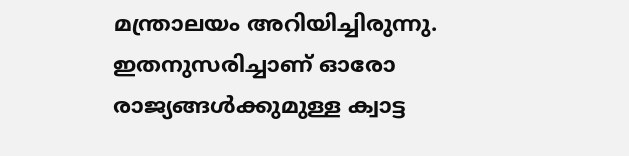മന്ത്രാലയം അറിയിച്ചിരുന്നു. ഇതനുസരിച്ചാണ് ഓരോ രാജ്യങ്ങള്‍ക്കുമുള്ള ക്വാട്ട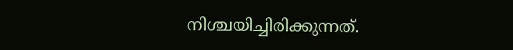നിശ്ചയിച്ചിരിക്കുന്നത്.